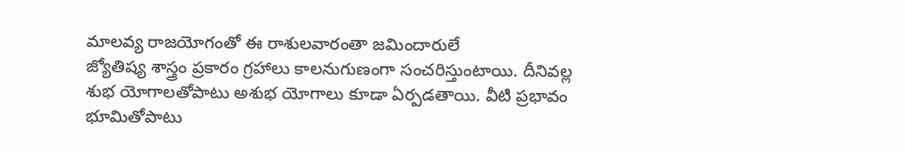మాలవ్య రాజయోగంతో ఈ రాశులవారంతా జమిందారులే
జ్యోతిష్య శాస్త్రం ప్రకారం గ్రహాలు కాలనుగుణంగా సంచరిస్తుంటాయి. దీనివల్ల శుభ యోగాలతోపాటు అశుభ యోగాలు కూడా ఏర్పడతాయి. వీటి ప్రభావం భూమితోపాటు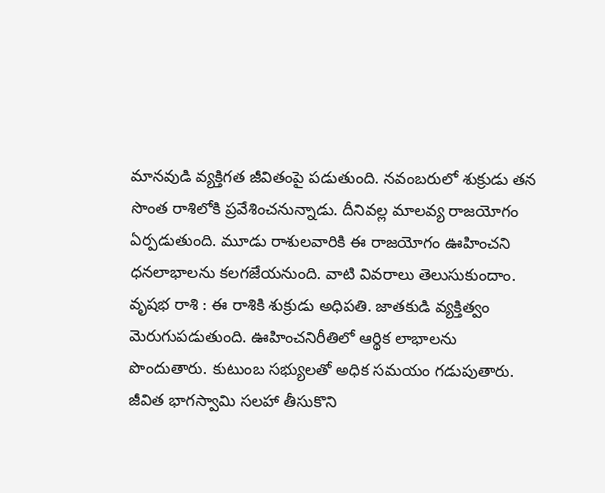మానవుడి వ్యక్తిగత జీవితంపై పడుతుంది. నవంబరులో శుక్రుడు తన సొంత రాశిలోకి ప్రవేశించనున్నాడు. దీనివల్ల మాలవ్య రాజయోగం ఏర్పడుతుంది. మూడు రాశులవారికి ఈ రాజయోగం ఊహించని ధనలాభాలను కలగజేయనుంది. వాటి వివరాలు తెలుసుకుందాం.
వృషభ రాశి : ఈ రాశికి శుక్రుడు అధిపతి. జాతకుడి వ్యక్తిత్వం మెరుగుపడుతుంది. ఊహించనిరీతిలో ఆర్థిక లాభాలను పొందుతారు. కుటుంబ సభ్యులతో అధిక సమయం గడుపుతారు. జీవిత భాగస్వామి సలహా తీసుకొని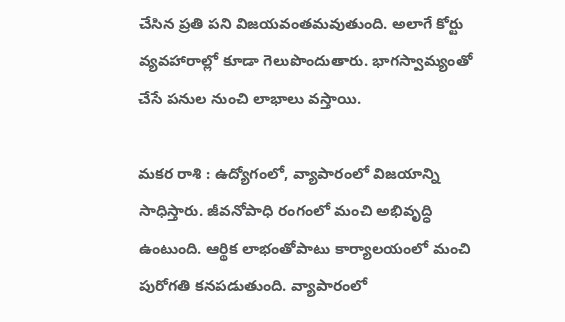చేసిన ప్రతి పని విజయవంతమవుతుంది. అలాగే కోర్టు వ్యవహారాల్లో కూడా గెలుపొందుతారు. భాగస్వామ్యంతో చేసే పనుల నుంచి లాభాలు వస్తాయి.

మకర రాశి : ఉద్యోగంలో, వ్యాపారంలో విజయాన్ని సాధిస్తారు. జీవనోపాధి రంగంలో మంచి అభివృద్ధి ఉంటుంది. ఆర్థిక లాభంతోపాటు కార్యాలయంలో మంచి పురోగతి కనపడుతుంది. వ్యాపారంలో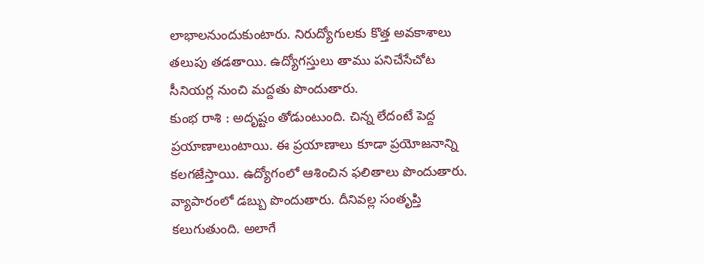లాభాలనుందుకుంటారు. నిరుద్యోగులకు కొత్త అవకాశాలు తలుపు తడతాయి. ఉద్యోగస్తులు తాము పనిచేసేచోట సీనియర్ల నుంచి మద్దతు పొందుతారు.
కుంభ రాశి : అదృష్టం తోడుంటుంది. చిన్న లేదంటే పెద్ద ప్రయాణాలుంటాయి. ఈ ప్రయాణాలు కూడా ప్రయోజనాన్ని కలగజేస్తాయి. ఉద్యోగంలో ఆశించిన ఫలితాలు పొందుతారు. వ్యాపారంలో డబ్బు పొందుతారు. దీనివల్ల సంతృప్తి కలుగుతుంది. అలాగే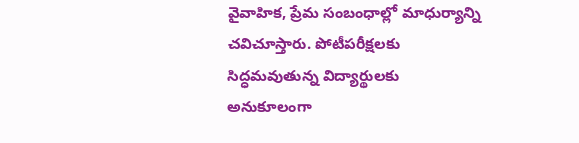వైవాహిక, ప్రేమ సంబంధాల్లో మాధుర్యాన్ని చవిచూస్తారు. పోటీపరీక్షలకు సిద్ధమవుతున్న విద్యార్థులకు అనుకూలంగా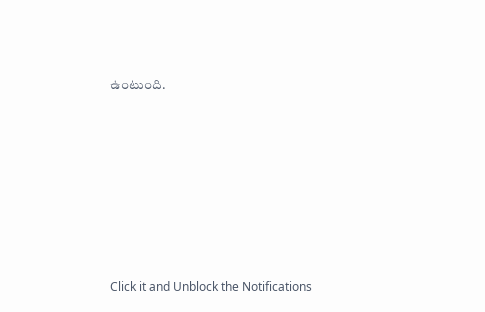ఉంటుంది.












Click it and Unblock the Notifications